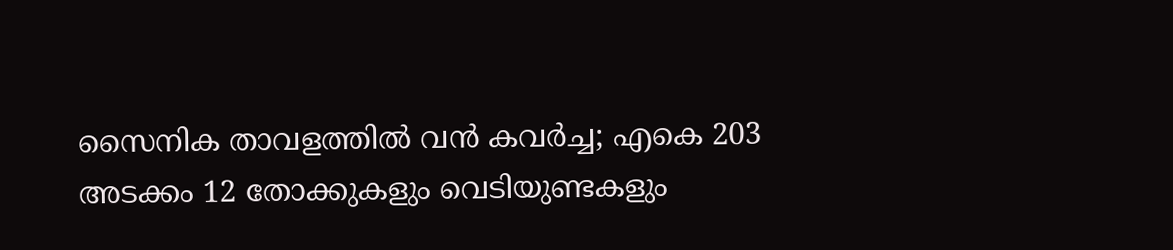സൈനിക താവളത്തിൽ വൻ കവർച്ച; എകെ 203 അടക്കം 12 തോക്കുകളും വെടിയുണ്ടകളും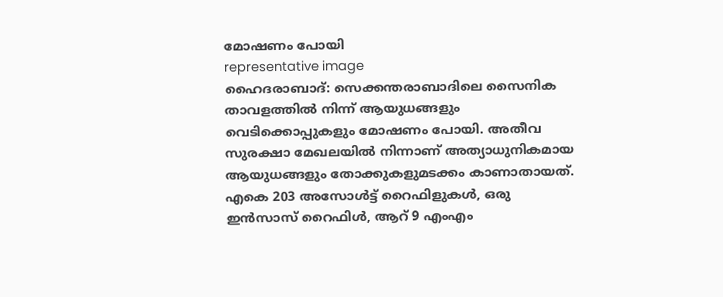മോഷണം പോയി
representative image
ഹൈദരാബാദ്: സെക്കന്തരാബാദിലെ സൈനിക താവളത്തിൽ നിന്ന് ആയുധങ്ങളും വെടിക്കൊപ്പുകളും മോഷണം പോയി. അതീവ സുരക്ഷാ മേഖലയിൽ നിന്നാണ് അത്യാധുനികമായ ആയുധങ്ങളും തോക്കുകളുമടക്കം കാണാതായത്. എകെ 203 അസോൾട്ട് റൈഫിളുകൾ, ഒരു ഇൻസാസ് റൈഫിൾ, ആറ് 9 എംഎം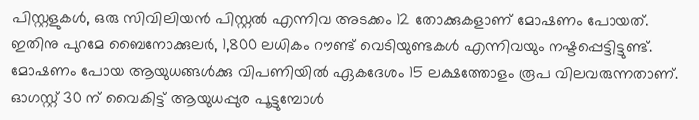പിസ്റ്റളുകൾ, ഒരു സിവിലിയൻ പിസ്റ്റൽ എന്നിവ അടക്കം 12 തോക്കുകളാണ് മോഷണം പോയത്.
ഇതിനു പുറമേ ബൈനോക്കുലർ, 1,800 ലധികം റൗണ്ട് വെടിയുണ്ടകൾ എന്നിവയും നഷ്ടപ്പെട്ടിട്ടുണ്ട്. മോഷണം പോയ ആയുധങ്ങൾക്കു വിപണിയിൽ ഏകദേശം 15 ലക്ഷത്തോളം രൂപ വിലവരുന്നതാണ്.
ഓഗസ്റ്റ് 30 ന് വൈകിട്ട് ആയുധപ്പുര പൂട്ടുമ്പോൾ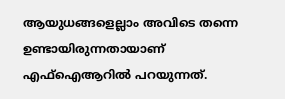ആയുധങ്ങളെല്ലാം അവിടെ തന്നെ ഉണ്ടായിരുന്നതായാണ് എഫ്ഐആറിൽ പറയുന്നത്.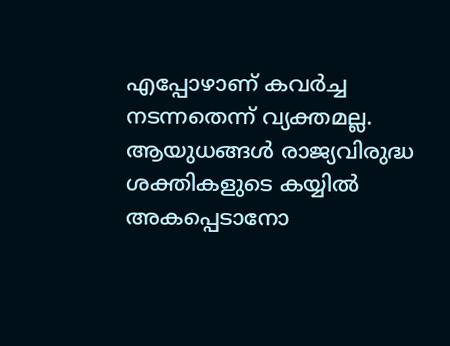എപ്പോഴാണ് കവർച്ച നടന്നതെന്ന് വ്യക്തമല്ല. ആയുധങ്ങൾ രാജ്യവിരുദ്ധ ശക്തികളുടെ കയ്യിൽ അകപ്പെടാനോ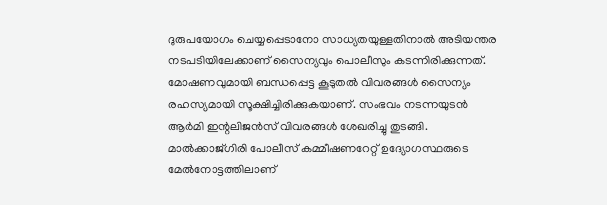ദുരുപയോഗം ചെയ്യപ്പെടാനോ സാധ്യതയുള്ളതിനാൽ അടിയന്തര നടപടിയിലേക്കാണ് സൈന്യവും പൊലീസും കടന്നിരിക്കുന്നത്.
മോഷണവുമായി ബന്ധപ്പെട്ട കൂടുതൽ വിവരങ്ങൾ സൈന്യം രഹസ്യമായി സൂക്ഷിച്ചിരിക്കുകയാണ്. സംഭവം നടന്നയുടൻ ആർമി ഇന്റലിജൻസ് വിവരങ്ങൾ ശേഖരിച്ചു തുടങ്ങി. മാൽക്കാജ്ഗിരി പോലീസ് കമ്മീഷണറേറ്റ് ഉദ്യോഗസ്ഥരുടെ മേൽനോട്ടത്തിലാണ്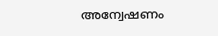അന്വേഷണം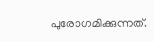പുരോഗമിക്കുന്നത്.